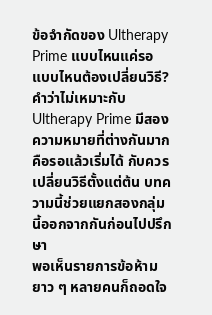ข้อจำกัดของ Ultherapy Prime แบบไหนแค่รอ แบบไหนต้องเปลี่ยนวิธี?
คำว่าไม่เหมาะกับ Ultherapy Prime มีสองความหมายที่ต่างกันมาก คือรอแล้วเริ่มได้ กับควรเปลี่ยนวิธีตั้งแต่ต้น บทความนี้ช่วยแยกสองกลุ่มนี้ออกจากกันก่อนไปปรึกษา
พอเห็นรายการข้อห้ามยาว ๆ หลายคนก็ถอดใจ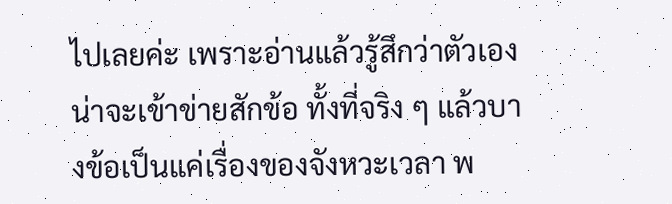ไปเลยค่ะ เพราะอ่านแล้วรู้สึกว่าตัวเองน่าจะเข้าข่ายสักข้อ ทั้งที่จริง ๆ แล้วบางข้อเป็นแค่เรื่องของจังหวะเวลา พ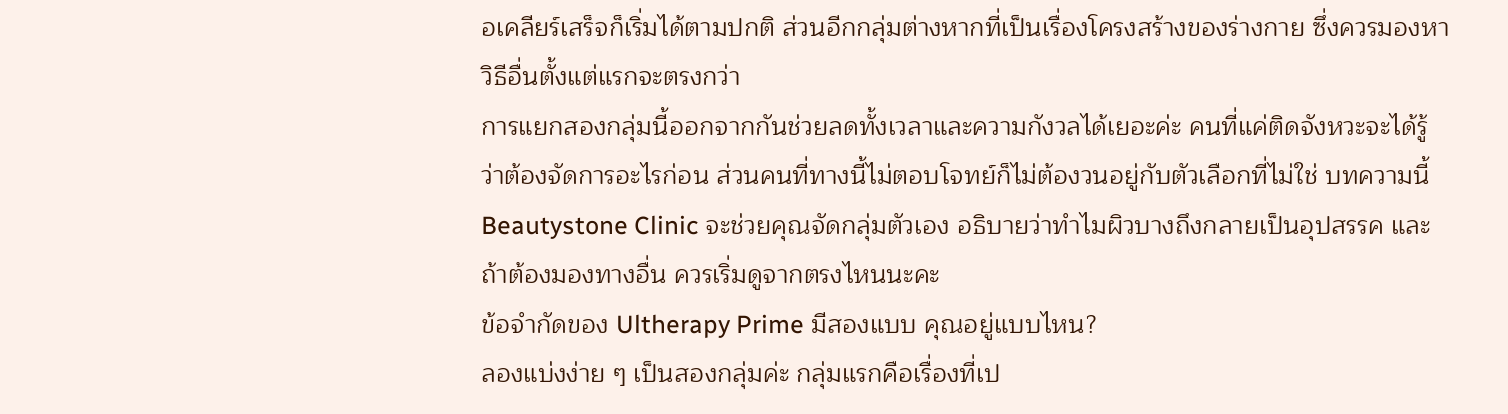อเคลียร์เสร็จก็เริ่มได้ตามปกติ ส่วนอีกกลุ่มต่างหากที่เป็นเรื่องโครงสร้างของร่างกาย ซึ่งควรมองหาวิธีอื่นตั้งแต่แรกจะตรงกว่า
การแยกสองกลุ่มนี้ออกจากกันช่วยลดทั้งเวลาและความกังวลได้เยอะค่ะ คนที่แค่ติดจังหวะจะได้รู้ว่าต้องจัดการอะไรก่อน ส่วนคนที่ทางนี้ไม่ตอบโจทย์ก็ไม่ต้องวนอยู่กับตัวเลือกที่ไม่ใช่ บทความนี้ Beautystone Clinic จะช่วยคุณจัดกลุ่มตัวเอง อธิบายว่าทำไมผิวบางถึงกลายเป็นอุปสรรค และถ้าต้องมองทางอื่น ควรเริ่มดูจากตรงไหนนะคะ
ข้อจำกัดของ Ultherapy Prime มีสองแบบ คุณอยู่แบบไหน?
ลองแบ่งง่าย ๆ เป็นสองกลุ่มค่ะ กลุ่มแรกคือเรื่องที่เป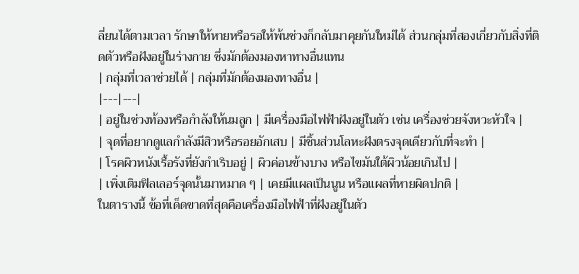ลี่ยนได้ตามเวลา รักษาให้หายหรือรอให้พ้นช่วงก็กลับมาคุยกันใหม่ได้ ส่วนกลุ่มที่สองเกี่ยวกับสิ่งที่ติดตัวหรือฝังอยู่ในร่างกาย ซึ่งมักต้องมองหาทางอื่นแทน
| กลุ่มที่เวลาช่วยได้ | กลุ่มที่มักต้องมองทางอื่น |
|---|---|
| อยู่ในช่วงท้องหรือกำลังให้นมลูก | มีเครื่องมือไฟฟ้าฝังอยู่ในตัว เช่น เครื่องช่วยจังหวะหัวใจ |
| จุดที่อยากดูแลกำลังมีสิวหรือรอยอักเสบ | มีชิ้นส่วนโลหะฝังตรงจุดเดียวกับที่จะทำ |
| โรคผิวหนังเรื้อรังที่ยังกำเริบอยู่ | ผิวค่อนข้างบาง หรือไขมันใต้ผิวน้อยเกินไป |
| เพิ่งเติมฟิลเลอร์จุดนั้นมาหมาด ๆ | เคยมีแผลเป็นนูน หรือแผลที่หายผิดปกติ |
ในตารางนี้ ข้อที่เด็ดขาดที่สุดคือเครื่องมือไฟฟ้าที่ฝังอยู่ในตัว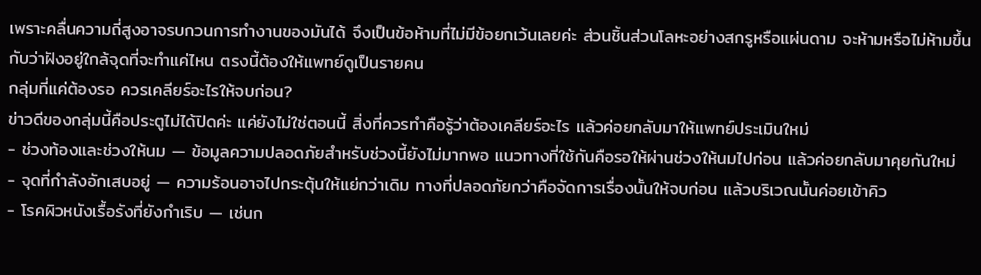เพราะคลื่นความถี่สูงอาจรบกวนการทำงานของมันได้ จึงเป็นข้อห้ามที่ไม่มีข้อยกเว้นเลยค่ะ ส่วนชิ้นส่วนโลหะอย่างสกรูหรือแผ่นดาม จะห้ามหรือไม่ห้ามขึ้นกับว่าฝังอยู่ใกล้จุดที่จะทำแค่ไหน ตรงนี้ต้องให้แพทย์ดูเป็นรายคน
กลุ่มที่แค่ต้องรอ ควรเคลียร์อะไรให้จบก่อน?
ข่าวดีของกลุ่มนี้คือประตูไม่ได้ปิดค่ะ แค่ยังไม่ใช่ตอนนี้ สิ่งที่ควรทำคือรู้ว่าต้องเคลียร์อะไร แล้วค่อยกลับมาให้แพทย์ประเมินใหม่
- ช่วงท้องและช่วงให้นม — ข้อมูลความปลอดภัยสำหรับช่วงนี้ยังไม่มากพอ แนวทางที่ใช้กันคือรอให้ผ่านช่วงให้นมไปก่อน แล้วค่อยกลับมาคุยกันใหม่
- จุดที่กำลังอักเสบอยู่ — ความร้อนอาจไปกระตุ้นให้แย่กว่าเดิม ทางที่ปลอดภัยกว่าคือจัดการเรื่องนั้นให้จบก่อน แล้วบริเวณนั้นค่อยเข้าคิว
- โรคผิวหนังเรื้อรังที่ยังกำเริบ — เช่นก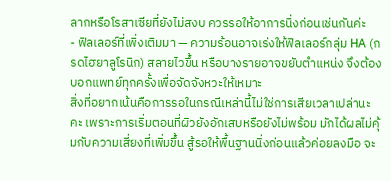ลากหรือโรสาเซียที่ยังไม่สงบ ควรรอให้อาการนิ่งก่อนเช่นกันค่ะ
- ฟิลเลอร์ที่เพิ่งเติมมา — ความร้อนอาจเร่งให้ฟิลเลอร์กลุ่ม HA (กรดไฮยาลูโรนิก) สลายไวขึ้น หรือบางรายอาจขยับตำแหน่ง จึงต้องบอกแพทย์ทุกครั้งเพื่อจัดจังหวะให้เหมาะ
สิ่งที่อยากเน้นคือการรอในกรณีเหล่านี้ไม่ใช่การเสียเวลาเปล่านะคะ เพราะการเริ่มตอนที่ผิวยังอักเสบหรือยังไม่พร้อม มักได้ผลไม่คุ้มกับความเสี่ยงที่เพิ่มขึ้น สู้รอให้พื้นฐานนิ่งก่อนแล้วค่อยลงมือ จะ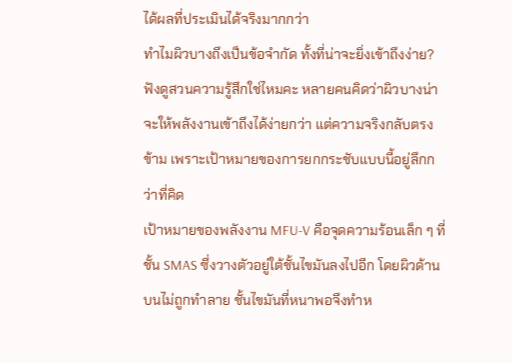ได้ผลที่ประเมินได้จริงมากกว่า
ทำไมผิวบางถึงเป็นข้อจำกัด ทั้งที่น่าจะยิ่งเข้าถึงง่าย?
ฟังดูสวนความรู้สึกใช่ไหมคะ หลายคนคิดว่าผิวบางน่าจะให้พลังงานเข้าถึงได้ง่ายกว่า แต่ความจริงกลับตรงข้าม เพราะเป้าหมายของการยกกระชับแบบนี้อยู่ลึกกว่าที่คิด
เป้าหมายของพลังงาน MFU-V คือจุดความร้อนเล็ก ๆ ที่ชั้น SMAS ซึ่งวางตัวอยู่ใต้ชั้นไขมันลงไปอีก โดยผิวด้านบนไม่ถูกทำลาย ชั้นไขมันที่หนาพอจึงทำห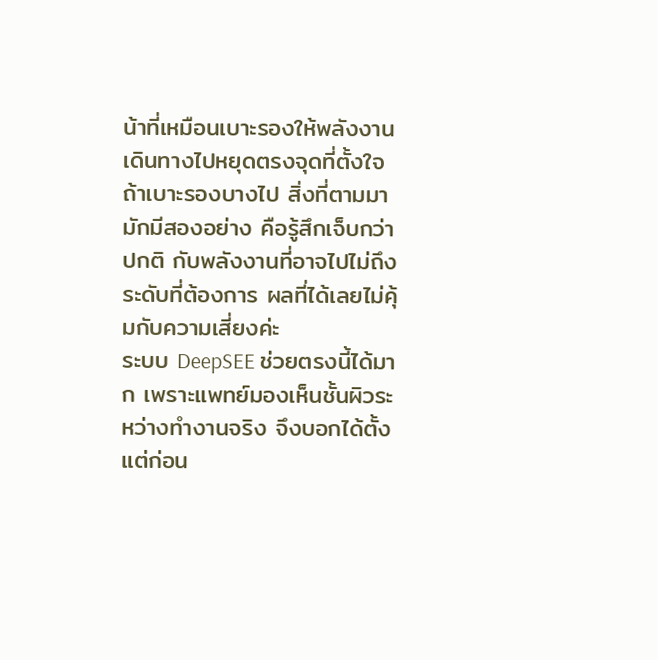น้าที่เหมือนเบาะรองให้พลังงานเดินทางไปหยุดตรงจุดที่ตั้งใจ ถ้าเบาะรองบางไป สิ่งที่ตามมามักมีสองอย่าง คือรู้สึกเจ็บกว่าปกติ กับพลังงานที่อาจไปไม่ถึงระดับที่ต้องการ ผลที่ได้เลยไม่คุ้มกับความเสี่ยงค่ะ
ระบบ DeepSEE ช่วยตรงนี้ได้มาก เพราะแพทย์มองเห็นชั้นผิวระหว่างทำงานจริง จึงบอกได้ตั้งแต่ก่อน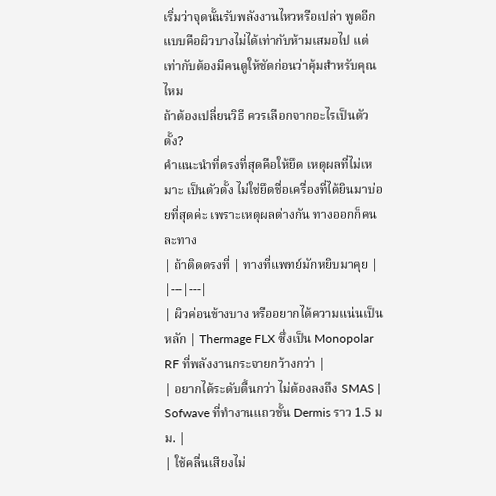เริ่มว่าจุดนั้นรับพลังงานไหวหรือเปล่า พูดอีกแบบคือผิวบางไม่ได้เท่ากับห้ามเสมอไป แต่เท่ากับต้องมีคนดูให้ชัดก่อนว่าคุ้มสำหรับคุณไหม
ถ้าต้องเปลี่ยนวิธี ควรเลือกจากอะไรเป็นตัวตั้ง?
คำแนะนำที่ตรงที่สุดคือให้ยึด เหตุผลที่ไม่เหมาะ เป็นตัวตั้ง ไม่ใช่ยึดชื่อเครื่องที่ได้ยินมาบ่อยที่สุดค่ะ เพราะเหตุผลต่างกัน ทางออกก็คนละทาง
| ถ้าติดตรงที่ | ทางที่แพทย์มักหยิบมาคุย |
|---|---|
| ผิวค่อนข้างบาง หรืออยากได้ความแน่นเป็นหลัก | Thermage FLX ซึ่งเป็น Monopolar RF ที่พลังงานกระจายกว้างกว่า |
| อยากได้ระดับตื้นกว่า ไม่ต้องลงถึง SMAS | Sofwave ที่ทำงานแถวชั้น Dermis ราว 1.5 มม. |
| ใช้คลื่นเสียงไม่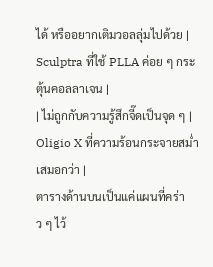ได้ หรืออยากเติมวอลลุ่มไปด้วย | Sculptra ที่ใช้ PLLA ค่อย ๆ กระตุ้นคอลลาเจน |
| ไม่ถูกกับความรู้สึกจี๊ดเป็นจุด ๆ | Oligio X ที่ความร้อนกระจายสม่ำเสมอกว่า |
ตารางด้านบนเป็นแค่แผนที่คร่าว ๆ ไว้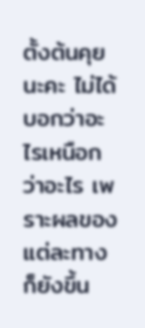ตั้งต้นคุยนะคะ ไม่ได้บอกว่าอะไรเหนือกว่าอะไร เพราะผลของแต่ละทางก็ยังขึ้น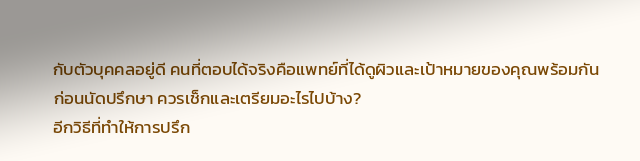กับตัวบุคคลอยู่ดี คนที่ตอบได้จริงคือแพทย์ที่ได้ดูผิวและเป้าหมายของคุณพร้อมกัน
ก่อนนัดปรึกษา ควรเช็กและเตรียมอะไรไปบ้าง?
อีกวิธีที่ทำให้การปรึก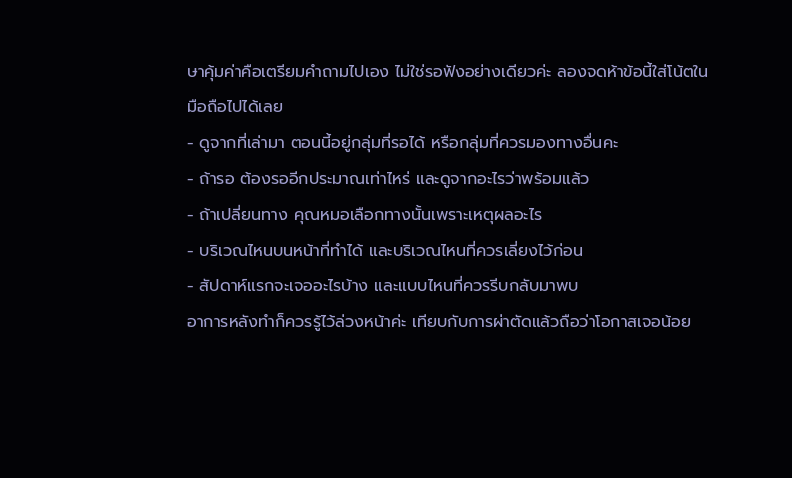ษาคุ้มค่าคือเตรียมคำถามไปเอง ไม่ใช่รอฟังอย่างเดียวค่ะ ลองจดห้าข้อนี้ใส่โน้ตในมือถือไปได้เลย
- ดูจากที่เล่ามา ตอนนี้อยู่กลุ่มที่รอได้ หรือกลุ่มที่ควรมองทางอื่นคะ
- ถ้ารอ ต้องรออีกประมาณเท่าไหร่ และดูจากอะไรว่าพร้อมแล้ว
- ถ้าเปลี่ยนทาง คุณหมอเลือกทางนั้นเพราะเหตุผลอะไร
- บริเวณไหนบนหน้าที่ทำได้ และบริเวณไหนที่ควรเลี่ยงไว้ก่อน
- สัปดาห์แรกจะเจออะไรบ้าง และแบบไหนที่ควรรีบกลับมาพบ
อาการหลังทำก็ควรรู้ไว้ล่วงหน้าค่ะ เทียบกับการผ่าตัดแล้วถือว่าโอกาสเจอน้อย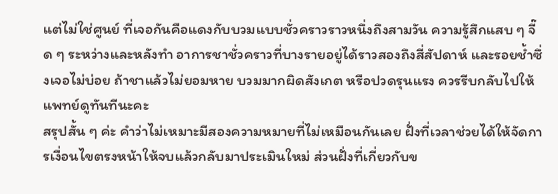แต่ไม่ใช่ศูนย์ ที่เจอกันคือแดงกับบวมแบบชั่วคราวราวหนึ่งถึงสามวัน ความรู้สึกแสบ ๆ จี๊ด ๆ ระหว่างและหลังทำ อาการชาชั่วคราวที่บางรายอยู่ได้ราวสองถึงสี่สัปดาห์ และรอยช้ำซึ่งเจอไม่บ่อย ถ้าชาแล้วไม่ยอมหาย บวมมากผิดสังเกต หรือปวดรุนแรง ควรรีบกลับไปให้แพทย์ดูทันทีนะคะ
สรุปสั้น ๆ ค่ะ คำว่าไม่เหมาะมีสองความหมายที่ไม่เหมือนกันเลย ฝั่งที่เวลาช่วยได้ให้จัดการเงื่อนไขตรงหน้าให้จบแล้วกลับมาประเมินใหม่ ส่วนฝั่งที่เกี่ยวกับข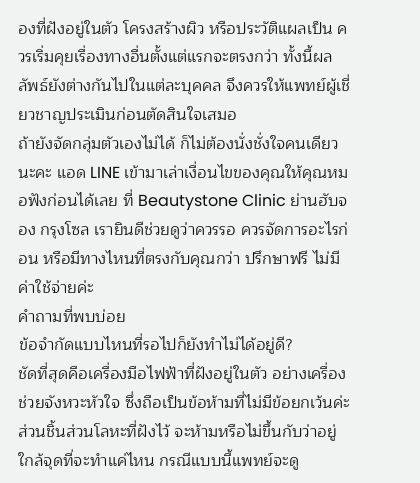องที่ฝังอยู่ในตัว โครงสร้างผิว หรือประวัติแผลเป็น ควรเริ่มคุยเรื่องทางอื่นตั้งแต่แรกจะตรงกว่า ทั้งนี้ผลลัพธ์ยังต่างกันไปในแต่ละบุคคล จึงควรให้แพทย์ผู้เชี่ยวชาญประเมินก่อนตัดสินใจเสมอ
ถ้ายังจัดกลุ่มตัวเองไม่ได้ ก็ไม่ต้องนั่งชั่งใจคนเดียวนะคะ แอด LINE เข้ามาเล่าเงื่อนไขของคุณให้คุณหมอฟังก่อนได้เลย ที่ Beautystone Clinic ย่านฮับจอง กรุงโซล เรายินดีช่วยดูว่าควรรอ ควรจัดการอะไรก่อน หรือมีทางไหนที่ตรงกับคุณกว่า ปรึกษาฟรี ไม่มีค่าใช้จ่ายค่ะ
คำถามที่พบบ่อย
ข้อจำกัดแบบไหนที่รอไปก็ยังทำไม่ได้อยู่ดี?
ชัดที่สุดคือเครื่องมือไฟฟ้าที่ฝังอยู่ในตัว อย่างเครื่องช่วยจังหวะหัวใจ ซึ่งถือเป็นข้อห้ามที่ไม่มีข้อยกเว้นค่ะ ส่วนชิ้นส่วนโลหะที่ฝังไว้ จะห้ามหรือไม่ขึ้นกับว่าอยู่ใกล้จุดที่จะทำแค่ไหน กรณีแบบนี้แพทย์จะดู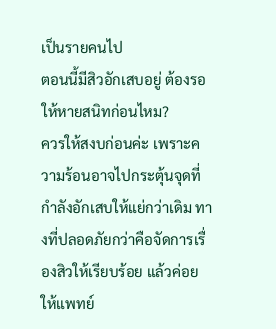เป็นรายคนไป
ตอนนี้มีสิวอักเสบอยู่ ต้องรอให้หายสนิทก่อนไหม?
ควรให้สงบก่อนค่ะ เพราะความร้อนอาจไปกระตุ้นจุดที่กำลังอักเสบให้แย่กว่าเดิม ทางที่ปลอดภัยกว่าคือจัดการเรื่องสิวให้เรียบร้อย แล้วค่อยให้แพทย์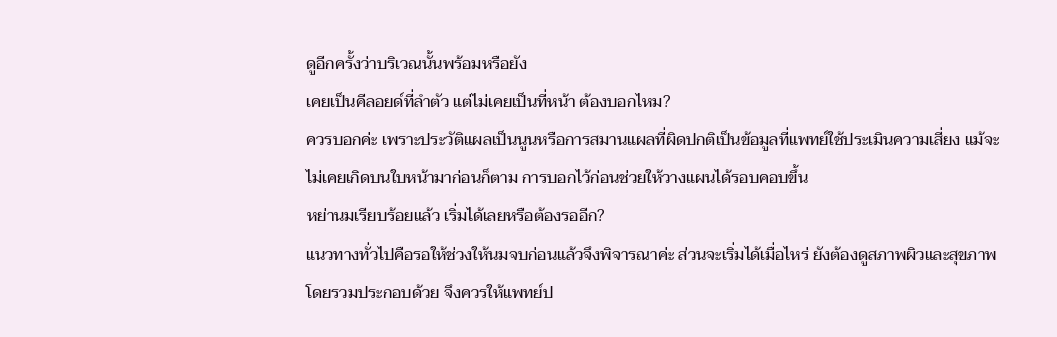ดูอีกครั้งว่าบริเวณนั้นพร้อมหรือยัง
เคยเป็นคีลอยด์ที่ลำตัว แต่ไม่เคยเป็นที่หน้า ต้องบอกไหม?
ควรบอกค่ะ เพราะประวัติแผลเป็นนูนหรือการสมานแผลที่ผิดปกติเป็นข้อมูลที่แพทย์ใช้ประเมินความเสี่ยง แม้จะไม่เคยเกิดบนใบหน้ามาก่อนก็ตาม การบอกไว้ก่อนช่วยให้วางแผนได้รอบคอบขึ้น
หย่านมเรียบร้อยแล้ว เริ่มได้เลยหรือต้องรออีก?
แนวทางทั่วไปคือรอให้ช่วงให้นมจบก่อนแล้วจึงพิจารณาค่ะ ส่วนจะเริ่มได้เมื่อไหร่ ยังต้องดูสภาพผิวและสุขภาพโดยรวมประกอบด้วย จึงควรให้แพทย์ป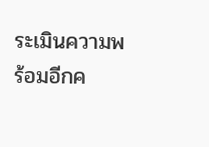ระเมินความพร้อมอีกค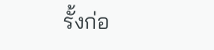รั้งก่อ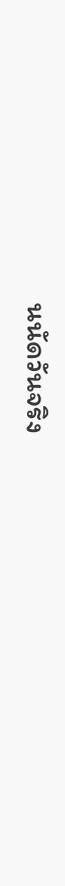นนัดวันจริง